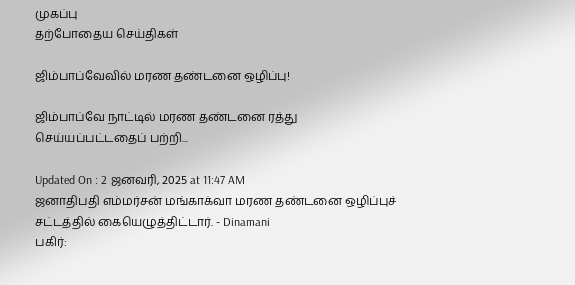முகப்பு
தற்போதைய செய்திகள்

ஜிம்பாப்வேவில் மரண தண்டனை ஒழிப்பு!

ஜிம்பாப்வே நாட்டில் மரண தண்டனை ரத்து செய்யப்பட்டதைப் பற்றி...

Updated On : 2 ஜனவரி, 2025 at 11:47 AM
ஜனாதிபதி எம்மர்சன் மங்காக்வா மரண தண்டனை ஒழிப்புச் சட்டத்தில் கையெழுத்திட்டார். - Dinamani
பகிர்: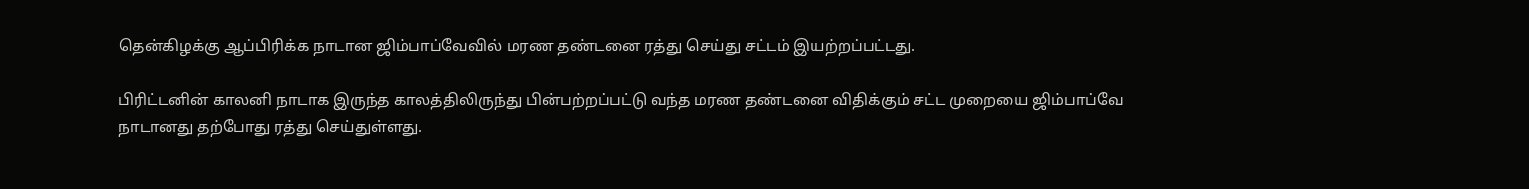தென்கிழக்கு ஆப்பிரிக்க நாடான ஜிம்பாப்வேவில் மரண தண்டனை ரத்து செய்து சட்டம் இயற்றப்பட்டது.

பிரிட்டனின் காலனி நாடாக இருந்த காலத்திலிருந்து பின்பற்றப்பட்டு வந்த மரண தண்டனை விதிக்கும் சட்ட முறையை ஜிம்பாப்வே நாடானது தற்போது ரத்து செய்துள்ளது.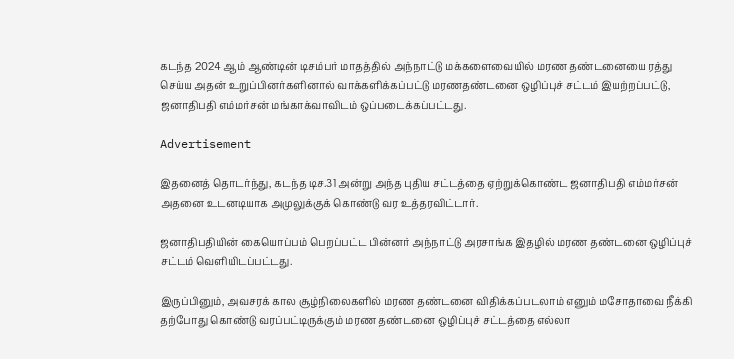கடந்த 2024 ஆம் ஆண்டின் டிசம்பர் மாதத்தில் அந்நாட்டு மக்களைவையில் மரண தண்டனையை ரத்து செய்ய அதன் உறுப்பினர்களினால் வாக்களிக்கப்பட்டு மரணதண்டனை ஒழிப்புச் சட்டம் இயற்றப்பட்டு, ஜனாதிபதி எம்மர்சன் மங்காக்வாவிடம் ஒப்படைக்கப்பட்டது.

Advertisement

இதனைத் தொடர்ந்து, கடந்த டிச.31 அன்று அந்த புதிய சட்டத்தை ஏற்றுக்கொண்ட ஜனாதிபதி எம்மர்சன் அதனை உடனடியாக அமுலுக்குக் கொண்டு வர உத்தரவிட்டார்.

ஜனாதிபதியின் கையொப்பம் பெறப்பட்ட பின்னர் அந்நாட்டு அரசாங்க இதழில் மரண தண்டனை ஒழிப்புச் சட்டம் வெளியிடப்பட்டது.

இருப்பினும், அவசரக் கால சூழ்நிலைகளில் மரண தண்டனை விதிக்கப்படலாம் எனும் மசோதாவை நீக்கி தற்போது கொண்டு வரப்பட்டிருக்கும் மரண தண்டனை ஒழிப்புச் சட்டத்தை எல்லா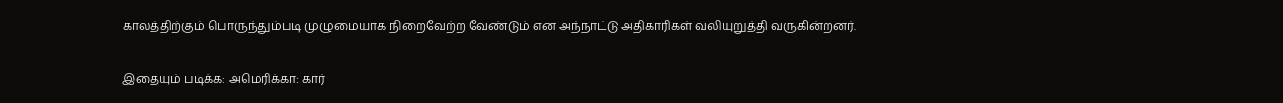காலத்திற்கும் பொருந்தும்படி முழுமையாக நிறைவேற்ற வேண்டும் என அந்நாட்டு அதிகாரிகள் வலியுறுத்தி வருகின்றனர்.

இதையும் படிக்க: அமெரிக்கா: கார்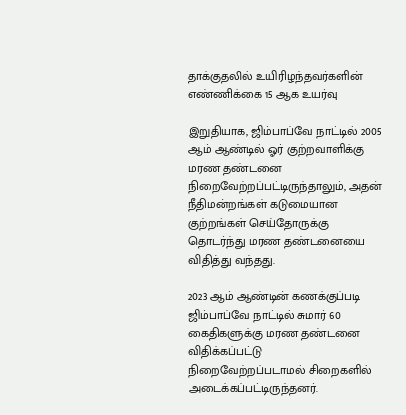தாக்குதலில் உயிரிழந்தவர்களின் எண்ணிக்கை 15 ஆக உயர்வு

இறுதியாக, ஜிம்பாப்வே நாட்டில் 2005 ஆம் ஆண்டில் ஓர் குற்றவாளிக்கு மரண தண்டனை நிறைவேற்றப்பட்டிருந்தாலும், அதன் நீதிமன்றங்கள் கடுமையான குற்றங்கள் செய்தோருக்கு தொடர்ந்து மரண தண்டனையை விதித்து வந்தது.

2023 ஆம் ஆண்டின் கணக்குப்படி ஜிம்பாப்வே நாட்டில் சுமார் 60 கைதிகளுக்கு மரண தண்டனை விதிக்கப்பட்டு நிறைவேற்றப்படாமல் சிறைகளில் அடைக்கப்பட்டிருந்தனர்.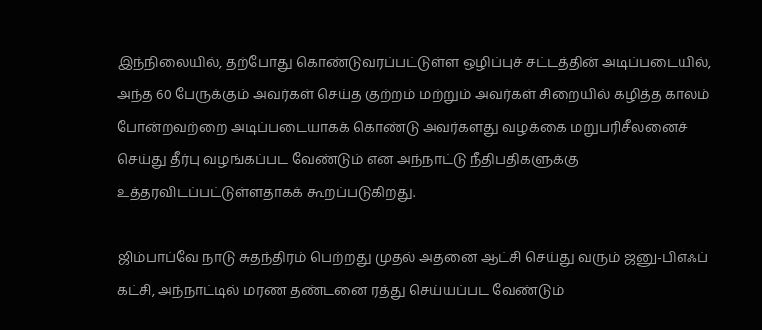இந்நிலையில், தற்போது கொண்டுவரப்பட்டுள்ள ஒழிப்புச் சட்டத்தின் அடிப்படையில், அந்த 60 பேருக்கும் அவர்கள் செய்த குற்றம் மற்றும் அவர்கள் சிறையில் கழித்த காலம் போன்றவற்றை அடிப்படையாகக் கொண்டு அவர்களது வழக்கை மறுபரிசீலனைச் செய்து தீர்பு வழங்கப்பட வேண்டும் என அந்நாட்டு நீதிபதிகளுக்கு உத்தரவிடப்பட்டுள்ளதாகக் கூறப்படுகிறது.

ஜிம்பாப்வே நாடு சுதந்திரம் பெற்றது முதல் அதனை ஆட்சி செய்து வரும் ஜனு-பிஎஃப் கட்சி, அந்நாட்டில் மரண தண்டனை ரத்து செய்யப்பட வேண்டும்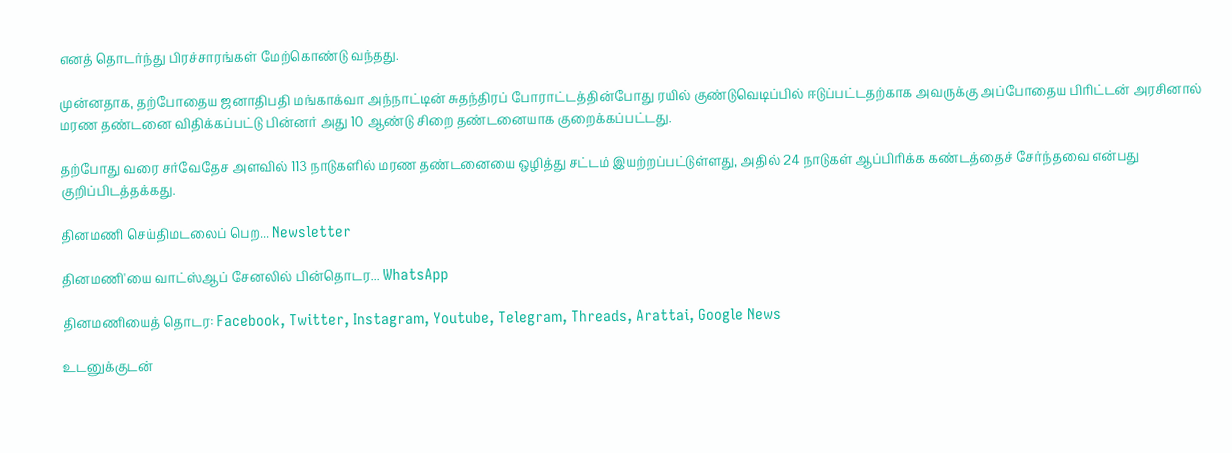எனத் தொடர்ந்து பிரச்சாரங்கள் மேற்கொண்டு வந்தது.

முன்னதாக, தற்போதைய ஜனாதிபதி மங்காக்வா அந்நாட்டின் சுதந்திரப் போராட்டத்தின்போது ரயில் குண்டுவெடிப்பில் ஈடுப்பட்டதற்காக அவருக்கு அப்போதைய பிரிட்டன் அரசினால் மரண தண்டனை விதிக்கப்பட்டு பின்னர் அது 10 ஆண்டு சிறை தண்டனையாக குறைக்கப்பட்டது.

தற்போது வரை சர்வேதேச அளவில் 113 நாடுகளில் மரண தண்டனையை ஒழித்து சட்டம் இயற்றப்பட்டுள்ளது, அதில் 24 நாடுகள் ஆப்பிரிக்க கண்டத்தைச் சேர்ந்தவை என்பது குறிப்பிடத்தக்கது.

தினமணி செய்திமடலைப் பெற... Newsletter

தினமணி'யை வாட்ஸ்ஆப் சேனலில் பின்தொடர... WhatsApp

தினமணியைத் தொடர: Facebook, Twitter, Instagram, Youtube, Telegram, Threads, Arattai, Google News

உடனுக்குடன்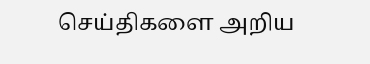செய்திகளை அறிய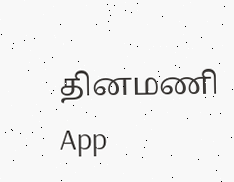தினமணி App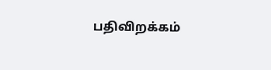பதிவிறக்கம்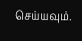செய்யவும்.